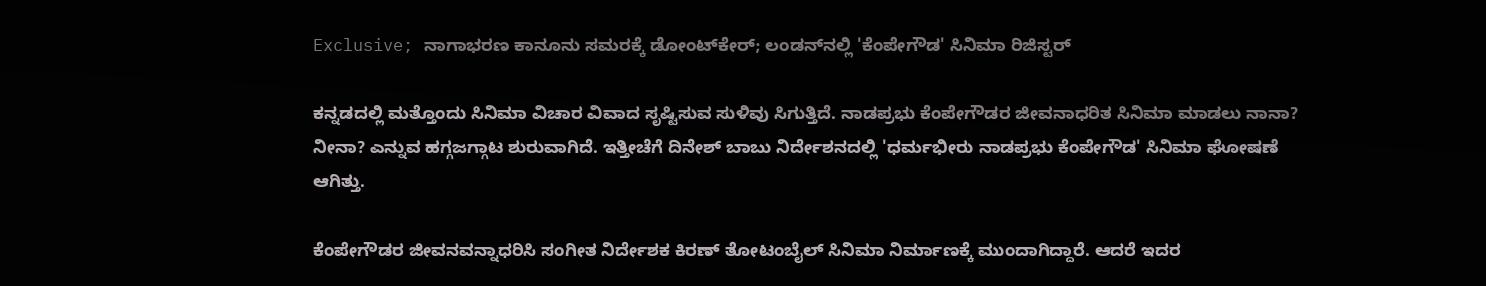Exclusive; ನಾಗಾಭರಣ ಕಾನೂನು ಸಮರಕ್ಕೆ ಡೋಂಟ್‌ಕೇರ್; ಲಂಡನ್‌ನಲ್ಲಿ 'ಕೆಂಪೇಗೌಡ' ಸಿನಿಮಾ ರಿಜಿಸ್ಟರ್

ಕನ್ನಡದಲ್ಲಿ ಮತ್ತೊಂದು ಸಿನಿಮಾ ವಿಚಾರ ವಿವಾದ ಸೃಷ್ಟಿಸುವ ಸುಳಿವು ಸಿಗುತ್ತಿದೆ. ನಾಡಪ್ರಭು ಕೆಂಪೇಗೌಡರ ಜೀವನಾಧರಿತ ಸಿನಿಮಾ ಮಾಡಲು ನಾನಾ? ನೀನಾ? ಎನ್ನುವ ಹಗ್ಗಜಗ್ಗಾಟ ಶುರುವಾಗಿದೆ. ಇತ್ತೀಚೆಗೆ ದಿನೇಶ್ ಬಾಬು ನಿರ್ದೇಶನದಲ್ಲಿ 'ಧರ್ಮಭೀರು ನಾಡಪ್ರಭು ಕೆಂಪೇಗೌಡ' ಸಿನಿಮಾ ಘೋಷಣೆ ಆಗಿತ್ತು.

ಕೆಂಪೇಗೌಡರ ಜೀವನವನ್ನಾಧರಿಸಿ ಸಂಗೀತ ನಿರ್ದೇಶಕ ಕಿರಣ್ ತೋಟಂಬೈಲ್ ಸಿನಿಮಾ ನಿರ್ಮಾಣಕ್ಕೆ ಮುಂದಾಗಿದ್ದಾರೆ. ಆದರೆ ಇದರ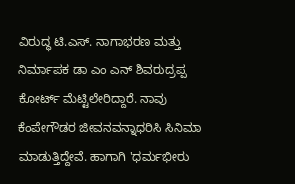ವಿರುದ್ಧ ಟಿ.ಎಸ್. ನಾಗಾಭರಣ ಮತ್ತು ನಿರ್ಮಾಪಕ ಡಾ ಎಂ ಎನ್ ಶಿವರುದ್ರಪ್ಪ ಕೋರ್ಟ್ ಮೆಟ್ಟಿಲೇರಿದ್ದಾರೆ. ನಾವು ಕೆಂಪೇಗೌಡರ ಜೀವನವನ್ನಾಧರಿಸಿ ಸಿನಿಮಾ ಮಾಡುತ್ತಿದ್ದೇವೆ. ಹಾಗಾಗಿ 'ಧರ್ಮಭೀರು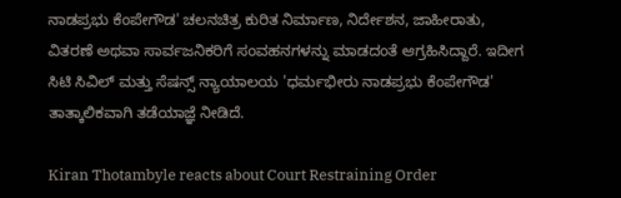ನಾಡಪ್ರಭು ಕೆಂಪೇಗೌಡ' ಚಲನಚಿತ್ರ ಕುರಿತ ನಿರ್ಮಾಣ, ನಿರ್ದೇಶನ, ಜಾಹೀರಾತು, ವಿತರಣೆ ಅಥವಾ ಸಾರ್ವಜನಿಕರಿಗೆ ಸಂವಹನಗಳನ್ನು ಮಾಡದಂತೆ ಆಗ್ರಹಿಸಿದ್ದಾರೆ. ಇದೀಗ ಸಿಟಿ ಸಿವಿಲ್ ಮತ್ತು ಸೆಷನ್ಸ್ ನ್ಯಾಯಾಲಯ 'ಧರ್ಮಭೀರು ನಾಡಪ್ರಭು ಕೆಂಪೇಗೌಡ' ತಾತ್ಕಾಲಿಕವಾಗಿ ತಡೆಯಾಜ್ಞೆ ನೀಡಿದೆ.

Kiran Thotambyle reacts about Court Restraining Order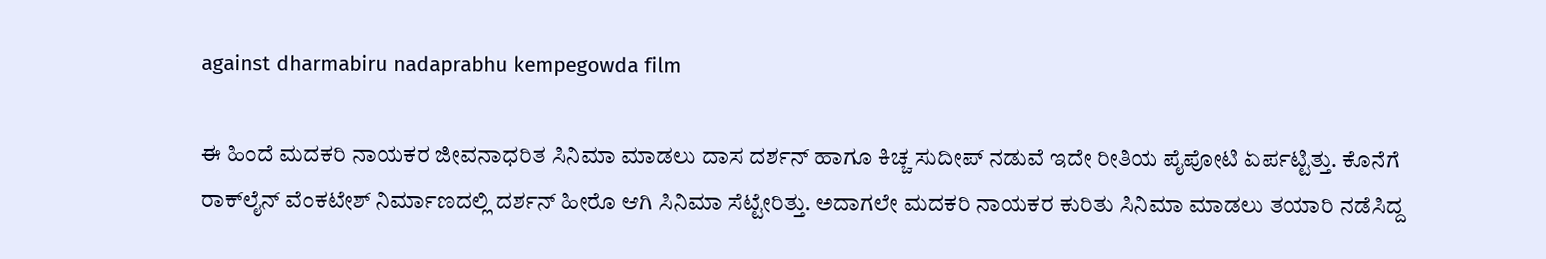against dharmabiru nadaprabhu kempegowda film

ಈ ಹಿಂದೆ ಮದಕರಿ ನಾಯಕರ ಜೀವನಾಧರಿತ ಸಿನಿಮಾ ಮಾಡಲು ದಾಸ ದರ್ಶನ್ ಹಾಗೂ ಕಿಚ್ಚ ಸುದೀಪ್ ನಡುವೆ ಇದೇ ರೀತಿಯ ಪೈಪೋಟಿ ಏರ್ಪಟ್ಟಿತ್ತು. ಕೊನೆಗೆ ರಾಕ್‌ಲೈನ್ ವೆಂಕಟೇಶ್ ನಿರ್ಮಾಣದಲ್ಲಿ ದರ್ಶನ್ ಹೀರೊ ಆಗಿ ಸಿನಿಮಾ ಸೆಟ್ಟೇರಿತ್ತು. ಅದಾಗಲೇ ಮದಕರಿ ನಾಯಕರ ಕುರಿತು ಸಿನಿಮಾ ಮಾಡಲು ತಯಾರಿ ನಡೆಸಿದ್ದ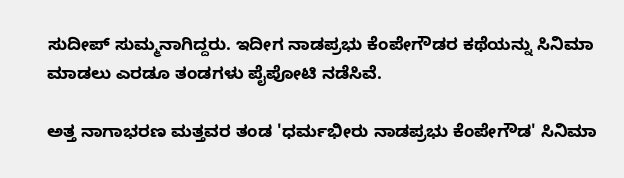ಸುದೀಪ್ ಸುಮ್ಮನಾಗಿದ್ದರು. ಇದೀಗ ನಾಡಪ್ರಭು ಕೆಂಪೇಗೌಡರ ಕಥೆಯನ್ನು ಸಿನಿಮಾ ಮಾಡಲು ಎರಡೂ ತಂಡಗಳು ಪೈಪೋಟಿ ನಡೆಸಿವೆ.

ಅತ್ತ ನಾಗಾಭರಣ ಮತ್ತವರ ತಂಡ 'ಧರ್ಮಭೀರು ನಾಡಪ್ರಭು ಕೆಂಪೇಗೌಡ' ಸಿನಿಮಾ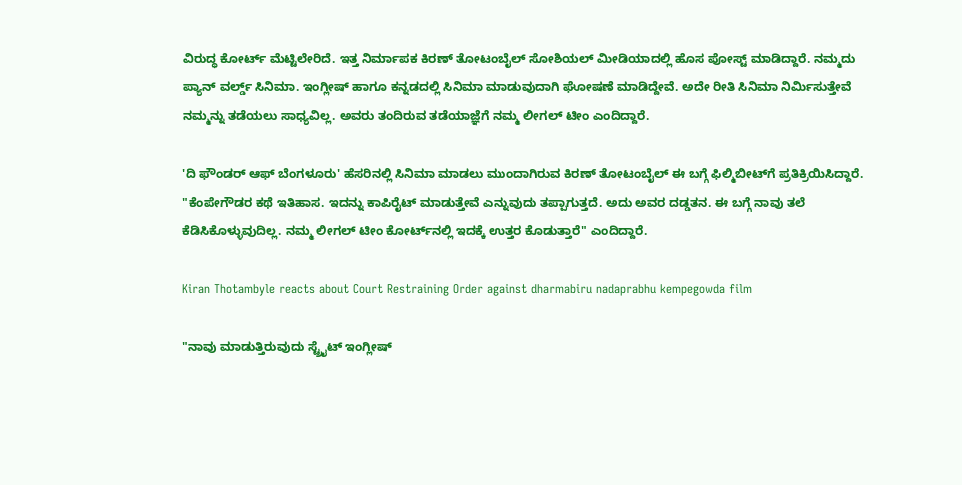ವಿರುದ್ಧ ಕೋರ್ಟ್ ಮೆಟ್ಟಿಲೇರಿದೆ. ಇತ್ತ ನಿರ್ಮಾಪಕ ಕಿರಣ್ ತೋಟಂಬೈಲ್ ಸೋಶಿಯಲ್ ಮೀಡಿಯಾದಲ್ಲಿ ಹೊಸ ಪೋಸ್ಟ್ ಮಾಡಿದ್ದಾರೆ. ನಮ್ಮದು ಪ್ಯಾನ್ ವರ್ಲ್ಡ್ ಸಿನಿಮಾ. ಇಂಗ್ಲೀಷ್ ಹಾಗೂ ಕನ್ನಡದಲ್ಲಿ ಸಿನಿಮಾ ಮಾಡುವುದಾಗಿ ಘೋಷಣೆ ಮಾಡಿದ್ದೇವೆ. ಅದೇ ರೀತಿ ಸಿನಿಮಾ ನಿರ್ಮಿಸುತ್ತೇವೆ ನಮ್ಮನ್ನು ತಡೆಯಲು ಸಾಧ್ಯವಿಲ್ಲ. ಅವರು ತಂದಿರುವ ತಡೆಯಾಜ್ಞೆಗೆ ನಮ್ಮ ಲೀಗಲ್ ಟೀಂ ಎಂದಿದ್ದಾರೆ.

'ದಿ ಫೌಂಡರ್ ಆಫ್ ಬೆಂಗಳೂರು' ಹೆಸರಿನಲ್ಲಿ ಸಿನಿಮಾ ಮಾಡಲು ಮುಂದಾಗಿರುವ ಕಿರಣ್ ತೋಟಂಬೈಲ್ ಈ ಬಗ್ಗೆ ಫಿಲ್ಮಿಬೀಟ್‌ಗೆ ಪ್ರತಿಕ್ರಿಯಿಸಿದ್ದಾರೆ. "ಕೆಂಪೇಗೌಡರ ಕಥೆ ಇತಿಹಾಸ. ಇದನ್ನು ಕಾಪಿರೈಟ್ ಮಾಡುತ್ತೇವೆ ಎನ್ನುವುದು ತಪ್ಪಾಗುತ್ತದೆ. ಅದು ಅವರ ದಡ್ಡತನ. ಈ ಬಗ್ಗೆ ನಾವು ತಲೆ ಕೆಡಿಸಿಕೊಳ್ಳುವುದಿಲ್ಲ. ನಮ್ಮ ಲೀಗಲ್ ಟೀಂ ಕೋರ್ಟ್‌ನಲ್ಲಿ ಇದಕ್ಕೆ ಉತ್ತರ ಕೊಡುತ್ತಾರೆ" ಎಂದಿದ್ದಾರೆ.

Kiran Thotambyle reacts about Court Restraining Order against dharmabiru nadaprabhu kempegowda film

"ನಾವು ಮಾಡುತ್ತಿರುವುದು ಸ್ಟ್ರೈಟ್ ಇಂಗ್ಲೀಷ್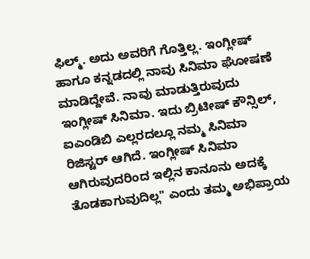ಫಿಲ್ಮ್. ಅದು ಅವರಿಗೆ ಗೊತ್ತಿಲ್ಲ. ಇಂಗ್ಲೀಷ್ ಹಾಗೂ ಕನ್ನಡದಲ್ಲಿ ನಾವು ಸಿನಿಮಾ ಘೋಷಣೆ ಮಾಡಿದ್ದೇವೆ. ನಾವು ಮಾಡುತ್ತಿರುವುದು ಇಂಗ್ಲೀಷ್ ಸಿನಿಮಾ. ಇದು ಬ್ರಿಟೀಷ್ ಕೌನ್ಸಿಲ್, ಐಎಂಡಿಬಿ ಎಲ್ಲರದಲ್ಲೂ ನಮ್ಮ ಸಿನಿಮಾ ರಿಜಿಸ್ಟರ್ ಆಗಿದೆ. ಇಂಗ್ಲೀಷ್ ಸಿನಿಮಾ ಆಗಿರುವುದರಿಂದ ಇಲ್ಲಿನ ಕಾನೂನು ಅದಕ್ಕೆ ತೊಡಕಾಗುವುದಿಲ್ಲ" ಎಂದು ತಮ್ಮ ಅಭಿಪ್ರಾಯ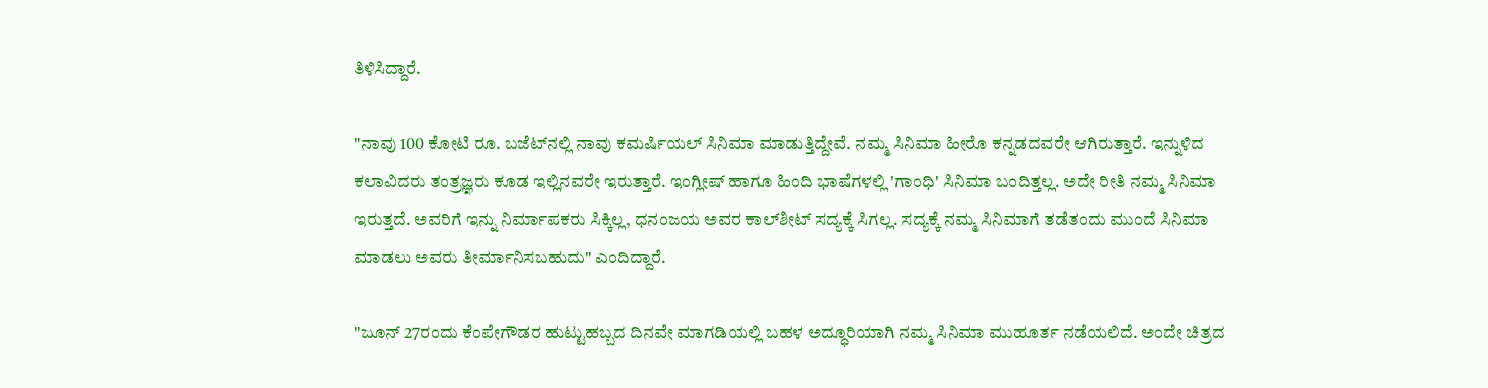ತಿಳಿಸಿದ್ದಾರೆ.

"ನಾವು 100 ಕೋಟಿ ರೂ. ಬಜೆಟ್‌ನಲ್ಲಿ ನಾವು ಕಮರ್ಷಿಯಲ್ ಸಿನಿಮಾ ಮಾಡುತ್ತಿದ್ದೇವೆ. ನಮ್ಮ ಸಿನಿಮಾ ಹೀರೊ ಕನ್ನಡದವರೇ ಆಗಿರುತ್ತಾರೆ. ಇನ್ನುಳಿದ ಕಲಾವಿದರು ತಂತ್ರಜ್ಞರು ಕೂಡ ಇಲ್ಲಿನವರೇ ಇರುತ್ತಾರೆ. ಇಂಗ್ಲೀಷ್ ಹಾಗೂ ಹಿಂದಿ ಭಾಷೆಗಳಲ್ಲಿ 'ಗಾಂಧಿ' ಸಿನಿಮಾ ಬಂದಿತ್ತಲ್ಲ. ಅದೇ ರೀತಿ ನಮ್ಮ ಸಿನಿಮಾ ಇರುತ್ತದೆ. ಅವರಿಗೆ ಇನ್ನು ನಿರ್ಮಾಪಕರು ಸಿಕ್ಕಿಲ್ಲ, ಧನಂಜಯ ಅವರ ಕಾಲ್‌ಶೀಟ್ ಸದ್ಯಕ್ಕೆ ಸಿಗಲ್ಲ. ಸದ್ಯಕ್ಕೆ ನಮ್ಮ ಸಿನಿಮಾಗೆ ತಡೆತಂದು ಮುಂದೆ ಸಿನಿಮಾ ಮಾಡಲು ಅವರು ತೀರ್ಮಾನಿಸಬಹುದು" ಎಂದಿದ್ದಾರೆ.

"ಜೂನ್ 27ರಂದು ಕೆಂಪೇಗೌಡರ ಹುಟ್ಟುಹಬ್ಬದ ದಿನವೇ ಮಾಗಡಿಯಲ್ಲಿ ಬಹಳ ಅದ್ಧೂರಿಯಾಗಿ ನಮ್ಮ ಸಿನಿಮಾ ಮುಹೂರ್ತ ನಡೆಯಲಿದೆ. ಅಂದೇ ಚಿತ್ರದ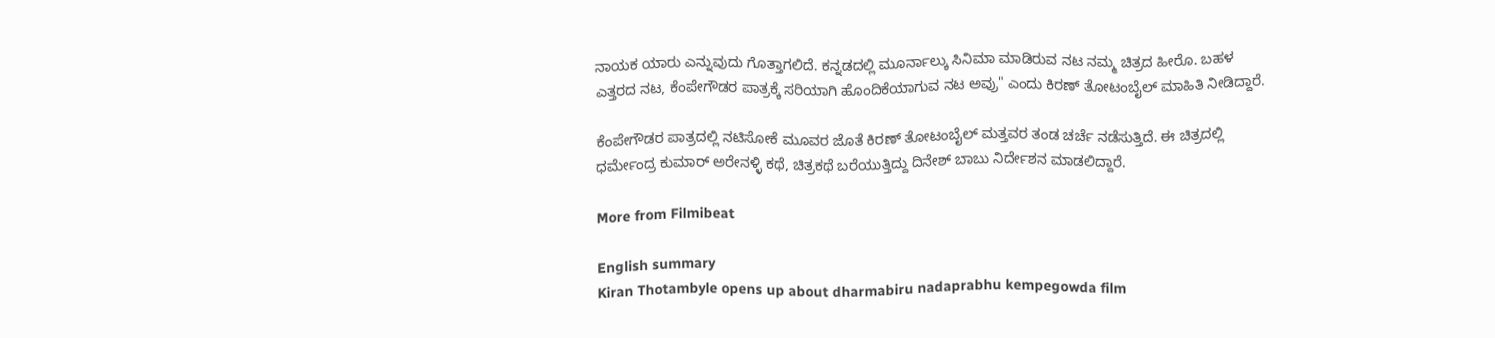ನಾಯಕ ಯಾರು ಎನ್ನುವುದು ಗೊತ್ತಾಗಲಿದೆ. ಕನ್ನಡದಲ್ಲಿ ಮೂರ್ನಾಲ್ಕು ಸಿನಿಮಾ ಮಾಡಿರುವ ನಟ ನಮ್ಮ ಚಿತ್ರದ ಹೀರೊ. ಬಹಳ ಎತ್ತರದ ನಟ, ಕೆಂಪೇಗೌಡರ ಪಾತ್ರಕ್ಕೆ ಸರಿಯಾಗಿ ಹೊಂದಿಕೆಯಾಗುವ ನಟ ಅವ್ರು" ಎಂದು ಕಿರಣ್ ತೋಟಂಬೈಲ್ ಮಾಹಿತಿ ನೀಡಿದ್ದಾರೆ.

ಕೆಂಪೇಗೌಡರ ಪಾತ್ರದಲ್ಲಿ ನಟಿಸೋಕೆ ಮೂವರ ಜೊತೆ ಕಿರಣ್ ತೋಟಂಬೈಲ್ ಮತ್ತವರ ತಂಡ ಚರ್ಚೆ ನಡೆಸುತ್ತಿದೆ. ಈ ಚಿತ್ರದಲ್ಲಿ ಧರ್ಮೇಂದ್ರ ಕುಮಾರ್ ಅರೇನಳ್ಳಿ ಕಥೆ, ಚಿತ್ರಕಥೆ ಬರೆಯುತ್ತಿದ್ದು ದಿನೇಶ್ ಬಾಬು ನಿರ್ದೇಶನ ಮಾಡಲಿದ್ದಾರೆ.

More from Filmibeat

English summary
Kiran Thotambyle opens up about dharmabiru nadaprabhu kempegowda film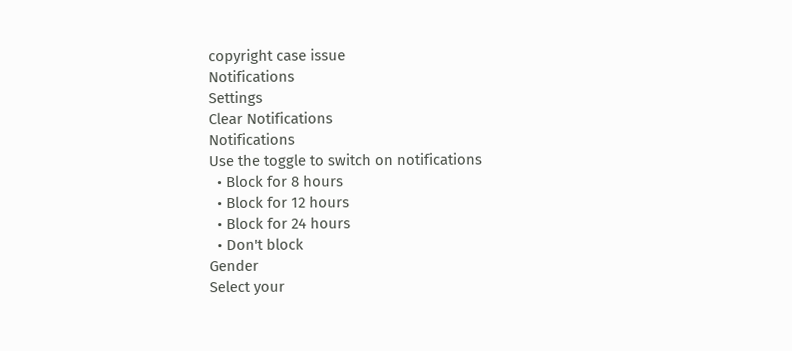copyright case issue
Notifications
Settings
Clear Notifications
Notifications
Use the toggle to switch on notifications
  • Block for 8 hours
  • Block for 12 hours
  • Block for 24 hours
  • Don't block
Gender
Select your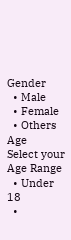Gender
  • Male
  • Female
  • Others
Age
Select your Age Range
  • Under 18
  •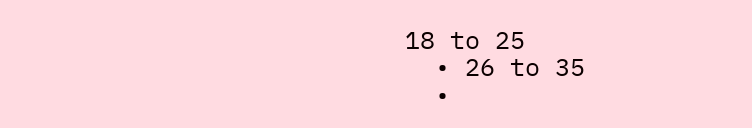18 to 25
  • 26 to 35
  •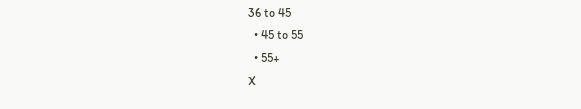36 to 45
  • 45 to 55
  • 55+
X